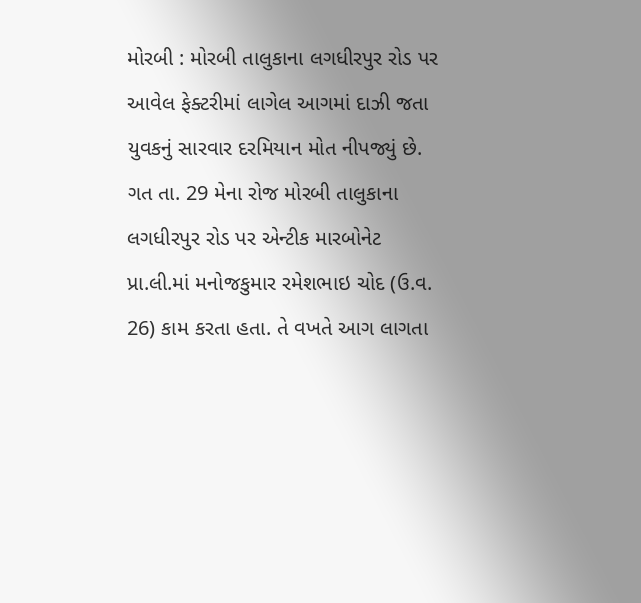મોરબી : મોરબી તાલુકાના લગધીરપુર રોડ પર આવેલ ફેક્ટરીમાં લાગેલ આગમાં દાઝી જતા યુવકનું સારવાર દરમિયાન મોત નીપજ્યું છે. ગત તા. 29 મેના રોજ મોરબી તાલુકાના લગધીરપુર રોડ પર એન્ટીક મારબોનેટ પ્રા.લી.માં મનોજકુમાર રમેશભાઇ ચોદ (ઉ.વ. 26) કામ કરતા હતા. તે વખતે આગ લાગતા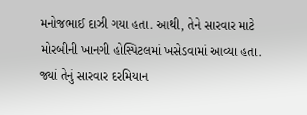મનોજભાઈ દાઝી ગયા હતા. આથી, તેને સારવાર માટે મોરબીની ખાનગી હોસ્પિટલમાં ખસેડવામાં આવ્યા હતા. જ્યાં તેનું સારવાર દરમિયાન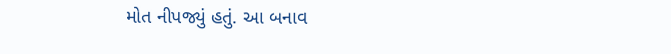મોત નીપજ્યું હતું. આ બનાવ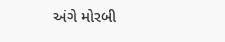અંગે મોરબી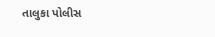તાલુકા પોલીસ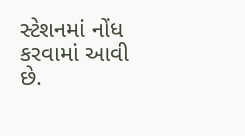સ્ટેશનમાં નોંધ કરવામાં આવી છે.